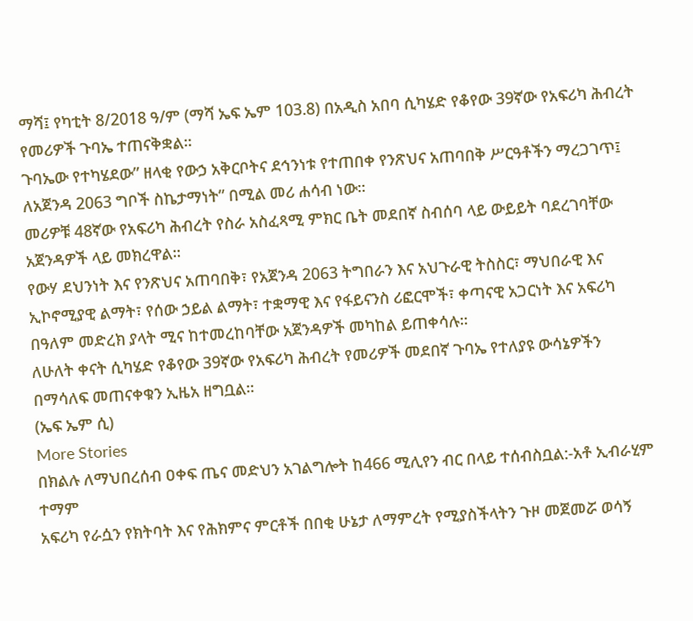ማሻ፤ የካቲት 8/2018 ዓ/ም (ማሻ ኤፍ ኤም 103.8) በአዲስ አበባ ሲካሄድ የቆየው 39ኛው የአፍሪካ ሕብረት የመሪዎች ጉባኤ ተጠናቅቋል።
ጉባኤው የተካሄደው” ዘላቂ የውኃ አቅርቦትና ደኅንነቱ የተጠበቀ የንጽህና አጠባበቅ ሥርዓቶችን ማረጋገጥ፤ ለአጀንዳ 2063 ግቦች ስኬታማነት” በሚል መሪ ሐሳብ ነው።
መሪዎቹ 48ኛው የአፍሪካ ሕብረት የስራ አስፈጻሚ ምክር ቤት መደበኛ ስብሰባ ላይ ውይይት ባደረገባቸው አጀንዳዎች ላይ መክረዋል።
የውሃ ደህንነት እና የንጽህና አጠባበቅ፣ የአጀንዳ 2063 ትግበራን እና አህጉራዊ ትስስር፣ ማህበራዊ እና ኢኮኖሚያዊ ልማት፣ የሰው ኃይል ልማት፣ ተቋማዊ እና የፋይናንስ ሪፎርሞች፣ ቀጣናዊ አጋርነት እና አፍሪካ በዓለም መድረክ ያላት ሚና ከተመረከባቸው አጀንዳዎች መካከል ይጠቀሳሉ።
ለሁለት ቀናት ሲካሄድ የቆየው 39ኛው የአፍሪካ ሕብረት የመሪዎች መደበኛ ጉባኤ የተለያዩ ውሳኔዎችን በማሳለፍ መጠናቀቁን ኢዜአ ዘግቧል።
(ኤፍ ኤም ሲ)
More Stories
በክልሉ ለማህበረሰብ ዐቀፍ ጤና መድህን አገልግሎት ከ466 ሚሊየን ብር በላይ ተሰብስቧል:-አቶ ኢብራሂም ተማም
አፍሪካ የራሷን የክትባት እና የሕክምና ምርቶች በበቂ ሁኔታ ለማምረት የሚያስችላትን ጉዞ መጀመሯ ወሳኝ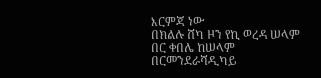እርምጃ ነው
በክልሉ ሸካ ዞን የኪ ወረዳ ሠላም በር ቀበሌ ከሠላም በርመንደራሻዲካይ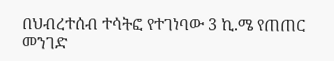በህብረተሰብ ተሳትፎ የተገነባው 3 ኪ.ሜ የጠጠር መንገድ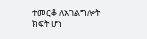ተመርቆ ለአገልግሎት ክፍት ሆነ